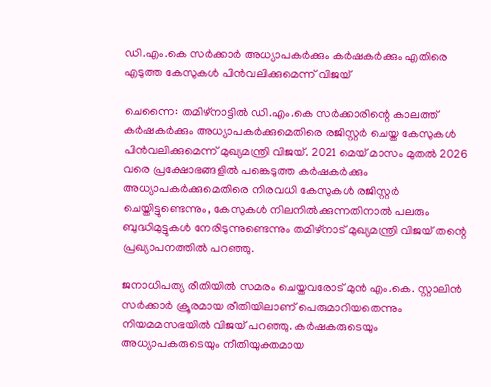ഡി.എം.കെ സര്‍ക്കാർ അധ്യാപകർക്കും കർഷകർക്കും എതിരെ എടുത്ത കേസുകൾ പിൻവലിക്കുമെന്ന് വിജയ്

ചെന്നൈ: തമിഴ്‌നാട്ടിൽ ഡി.എം.കെ സര്‍ക്കാരിന്റെ കാലത്ത് കര്‍ഷകര്‍ക്കും അധ്യാപകര്‍ക്കുമെതിരെ രജിസ്റ്റര്‍ ചെയ്ത കേസുകള്‍ പിന്‍വലിക്കുമെന്ന് മുഖ്യമന്ത്രി വിജയ്. 2021 മെയ് മാസം മുതല്‍ 2026 വരെ പ്രക്ഷോഭങ്ങളില്‍ പങ്കെടുത്ത കര്‍ഷകര്‍ക്കും അധ്യാപകര്‍ക്കുമെതിരെ നിരവധി കേസുകള്‍ രജിസ്റ്റര്‍ ചെയ്തിട്ടുണ്ടെന്നും, കേസുകള്‍ നിലനില്‍ക്കുന്നതിനാല്‍ പലരും ബുദ്ധിമുട്ടുകള്‍ നേരിടുന്നുണ്ടെന്നും തമിഴ്നാട് മുഖ്യമന്ത്രി വിജയ് തന്റെ പ്രഖ്യാപനത്തില്‍ പറഞ്ഞു.

ജനാധിപത്യ രീതിയില്‍ സമരം ചെയ്തവരോട് മുന്‍ എം.കെ. സ്റ്റാലിന്‍ സര്‍ക്കാര്‍ ക്രൂരമായ രീതിയിലാണ് പെരുമാറിയതെന്നും നിയമമസഭയില്‍ വിജയ് പറഞ്ഞു. കര്‍ഷകരുടെയും അധ്യാപകരുടെയും നീതിയുക്തമായ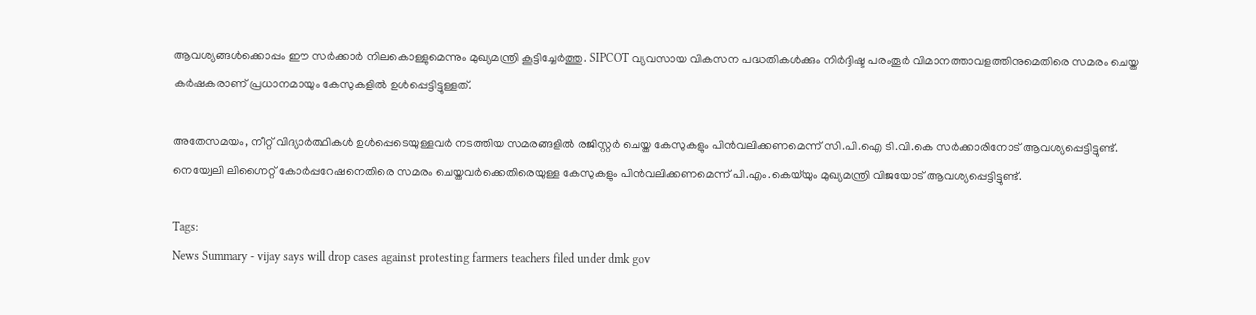ആവശ്യങ്ങള്‍ക്കൊപ്പം ഈ സര്‍ക്കാര്‍ നിലകൊള്ളുമെന്നും മുഖ്യമന്ത്രി കൂട്ടിച്ചേര്‍ത്തു. SIPCOT വ്യവസായ വികസന പദ്ധതികള്‍ക്കും നിര്‍ദ്ദിഷ്ട പരംതൂര്‍ വിമാനത്താവളത്തിനുമെതിരെ സമരം ചെയ്ത കര്‍ഷകരാണ് പ്രധാനമായും കേസുകളില്‍ ഉള്‍പ്പെട്ടിട്ടുള്ളത്.

അതേസമയം, നീറ്റ് വിദ്യാര്‍ത്ഥികള്‍ ഉള്‍പ്പെടെയുള്ളവര്‍ നടത്തിയ സമരങ്ങളില്‍ രജിസ്റ്റര്‍ ചെയ്ത കേസുകളും പിന്‍വലിക്കണമെന്ന് സി.പി.ഐ ടി.വി.കെ സര്‍ക്കാരിനോട് ആവശ്യപ്പെട്ടിട്ടുണ്ട്. നെയ്വേലി ലിഗ്നൈറ്റ് കോര്‍പ്പറേഷനെതിരെ സമരം ചെയ്തവര്‍ക്കെതിരെയുള്ള കേസുകളും പിന്‍വലിക്കണമെന്ന് പി.എം.കെയ്‌യും മുഖ്യമന്ത്രി വിജയോട് ആവശ്യപ്പെട്ടിട്ടുണ്ട്.

Tags:
News Summary - vijay says will drop cases against protesting farmers teachers filed under dmk gov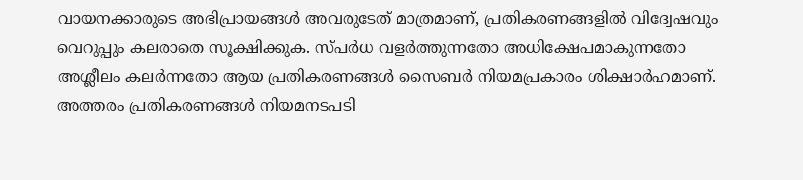വായനക്കാരുടെ അഭിപ്രായങ്ങള്‍ അവരുടേത് മാത്രമാണ്, പ്രതികരണങ്ങളിൽ വിദ്വേഷവും വെറുപ്പും കലരാതെ സൂക്ഷിക്കുക. സ്പർധ വളർത്തുന്നതോ അധിക്ഷേപമാകുന്നതോ അശ്ലീലം കലർന്നതോ ആയ പ്രതികരണങ്ങൾ സൈബർ നിയമപ്രകാരം ശിക്ഷാർഹമാണ്. അത്തരം പ്രതികരണങ്ങൾ നിയമനടപടി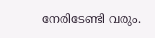നേരിടേണ്ടി വരും.